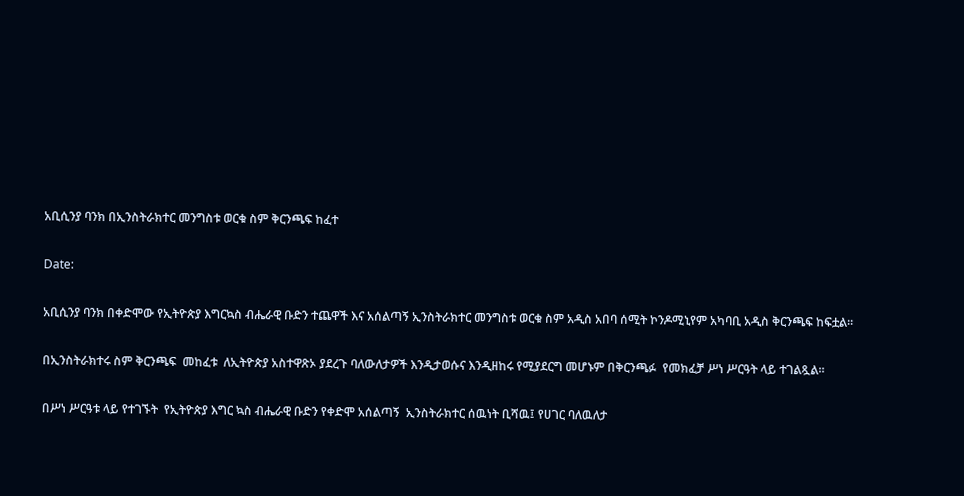አቢሲንያ ባንክ በኢንስትራክተር መንግስቱ ወርቁ ስም ቅርንጫፍ ከፈተ

Date:

አቢሲንያ ባንክ በቀድሞው የኢትዮጵያ እግርኳስ ብሔራዊ ቡድን ተጨዋች እና አሰልጣኝ ኢንስትራክተር መንግስቱ ወርቁ ስም አዲስ አበባ ሰሚት ኮንዶሚኒየም አካባቢ አዲስ ቅርንጫፍ ከፍቷል።

በኢንስትራክተሩ ስም ቅርንጫፍ  መከፈቱ  ለኢትዮጵያ አስተዋጽኦ ያደረጉ ባለውለታዎች እንዲታወሱና እንዲዘከሩ የሚያደርግ መሆኑም በቅርንጫፉ  የመክፈቻ ሥነ ሥርዓት ላይ ተገልጿል።

በሥነ ሥርዓቱ ላይ የተገኙት  የኢትዮጵያ እግር ኳስ ብሔራዊ ቡድን የቀድሞ አሰልጣኝ  ኢንስትራክተር ሰዉነት ቢሻዉ፤ የሀገር ባለዉለታ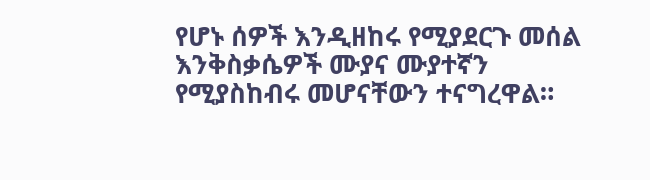የሆኑ ሰዎች እንዲዘከሩ የሚያደርጉ መሰል እንቅስቃሴዎች ሙያና ሙያተኛን የሚያስከብሩ መሆናቸውን ተናግረዋል።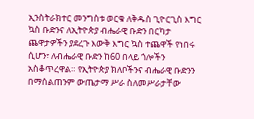ኢንስትራክተር መንግስቱ ወርቁ ለቅዱስ ጊዮርጊስ እግር ኳስ ቡድንና ለኢትዮጵያ ብሔራዊ ቡድን በርካታ ጨዋታዎችን ያደረጉ እውቅ እግር ኳስ ተጨዋች የነበሩ ሲሆን፣ ለብሔራዊ ቡድን ከ60 በላይ ጎሎችን አስቆጥረዋል። የኢትዮጵያ ክለቦችንና ብሔራዊ ቡድንን በማሰልጠንም ውጤታማ ሥራ ስለመሥራታቸው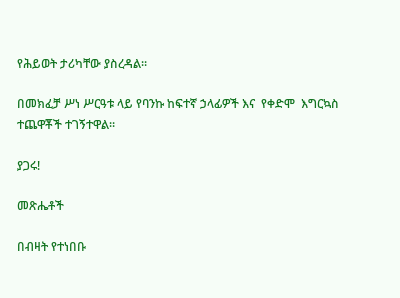የሕይወት ታሪካቸው ያስረዳል።

በመክፈቻ ሥነ ሥርዓቱ ላይ የባንኩ ከፍተኛ ኃላፊዎች እና  የቀድሞ  እግርኳስ ተጨዋቾች ተገኝተዋል።

ያጋሩ!

መጽሔቶች

በብዛት የተነበቡ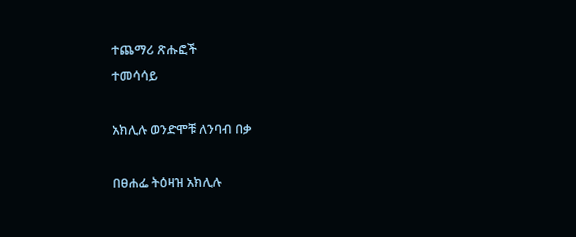ተጨማሪ ጽሑፎች
ተመሳሳይ

አክሊሉ ወንድሞቹ ለንባብ በቃ

በፀሐፌ ትዕዛዝ አክሊሉ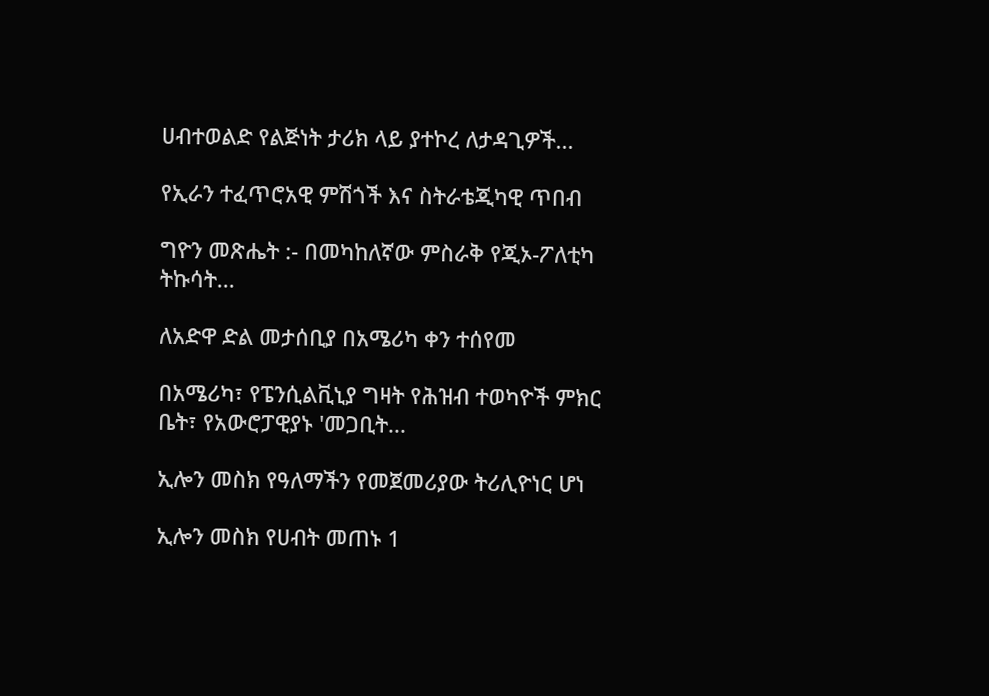ሀብተወልድ የልጅነት ታሪክ ላይ ያተኮረ ለታዳጊዎች...

የኢራን ተፈጥሮአዊ ምሽጎች እና ስትራቴጂካዊ ጥበብ

ግዮን መጽሔት :- በመካከለኛው ምስራቅ የጂኦ-ፖለቲካ ትኩሳት...

ለአድዋ ድል መታሰቢያ በአሜሪካ ቀን ተሰየመ

በአሜሪካ፣ የፔንሲልቪኒያ ግዛት የሕዝብ ተወካዮች ምክር ቤት፣ የአውሮፓዊያኑ 'መጋቢት...

ኢሎን መስክ የዓለማችን የመጀመሪያው ትሪሊዮነር ሆነ

ኢሎን መስክ የሀብት መጠኑ 1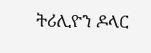ትሪሊዮን ዶላር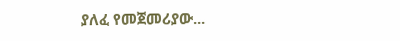ያለፈ የመጀመሪያው...